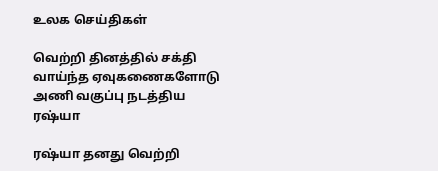உலக செய்திகள்

வெற்றி தினத்தில் சக்தி வாய்ந்த ஏவுகணைகளோடு அணி வகுப்பு நடத்திய ரஷ்யா

ரஷ்யா தனது வெற்றி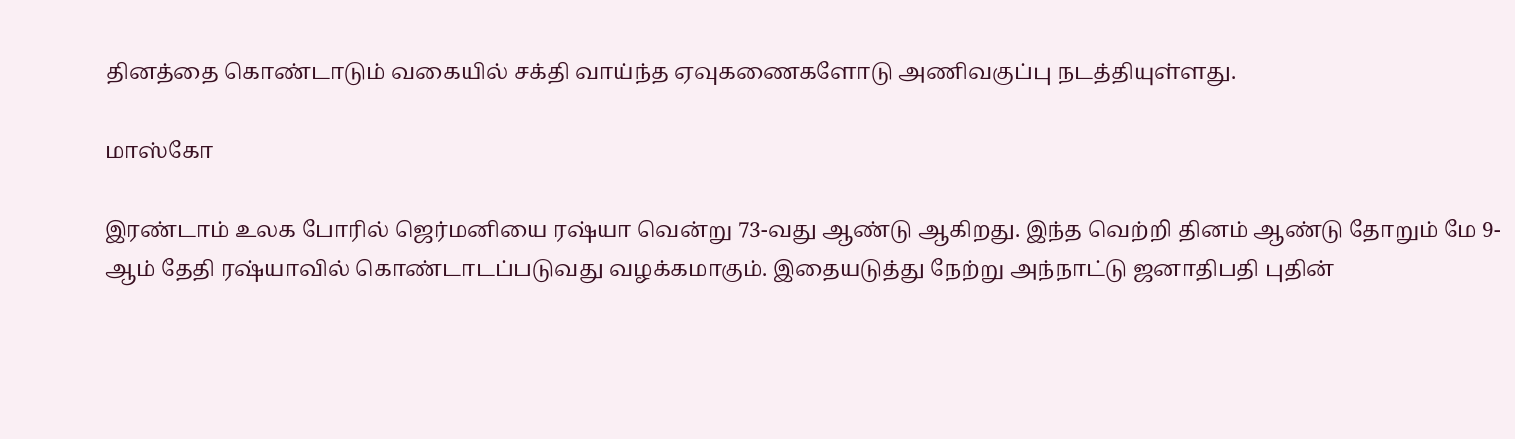தினத்தை கொண்டாடும் வகையில் சக்தி வாய்ந்த ஏவுகணைகளோடு அணிவகுப்பு நடத்தியுள்ளது.

மாஸ்கோ

இரண்டாம் உலக போரில் ஜெர்மனியை ரஷ்யா வென்று 73-வது ஆண்டு ஆகிறது. இந்த வெற்றி தினம் ஆண்டு தோறும் மே 9-ஆம் தேதி ரஷ்யாவில் கொண்டாடப்படுவது வழக்கமாகும். இதையடுத்து நேற்று அந்நாட்டு ஜனாதிபதி புதின்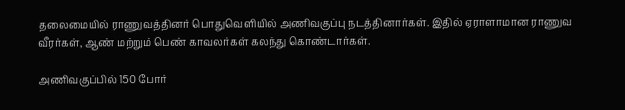தலைமையில் ராணுவத்தினர் பொதுவெளியில் அணிவகுப்பு நடத்தினார்கள். இதில் ஏராளாமான ராணுவ வீரர்கள், ஆண் மற்றும் பெண் காவலர்கள் கலந்து கொண்டார்கள்.

அணிவகுப்பில் 150 போர்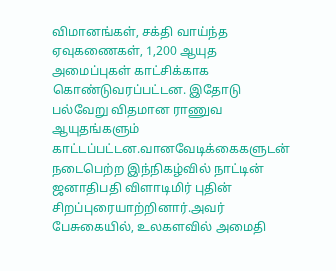விமானங்கள், சக்தி வாய்ந்த ஏவுகணைகள், 1,200 ஆயுத அமைப்புகள் காட்சிக்காக கொண்டுவரப்பட்டன. இதோடு பல்வேறு விதமான ராணுவ ஆயுதங்களும் காட்டப்பட்டன.வானவேடிக்கைகளுடன் நடைபெற்ற இந்நிகழ்வில் நாட்டின் ஜனாதிபதி விளாடிமிர் புதின் சிறப்புரையாற்றினார்.அவர் பேசுகையில், உலகளவில் அமைதி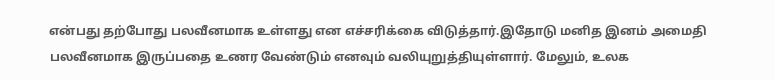என்பது தற்போது பலவீனமாக உள்ளது என எச்சரிக்கை விடுத்தார்.இதோடு மனித இனம் அமைதி பலவீனமாக இருப்பதை உணர வேண்டும் எனவும் வலியுறுத்தியுள்ளார். மேலும், உலக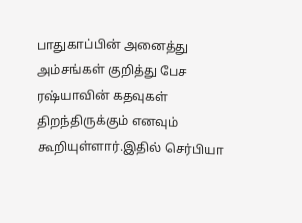பாதுகாப்பின் அனைத்து அம்சங்கள் குறித்து பேச ரஷ்யாவின் கதவுகள் திறந்திருக்கும் எனவும் கூறியுள்ளார்.இதில் செர்பியா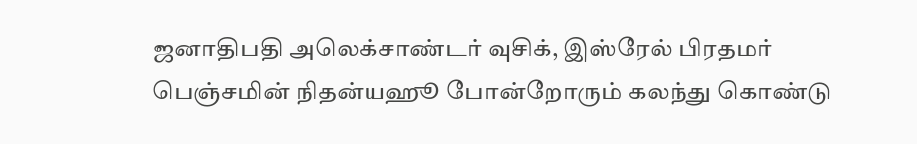ஜனாதிபதி அலெக்சாண்டர் வுசிக், இஸ்ரேல் பிரதமர் பெஞ்சமின் நிதன்யஹூ போன்றோரும் கலந்து கொண்டு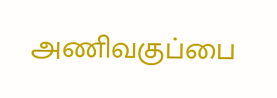அணிவகுப்பை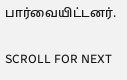பார்வையிட்டனர்.

SCROLL FOR NEXT